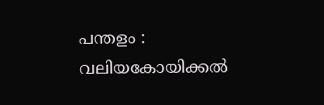പന്തളം : വലിയകോയിക്കൽ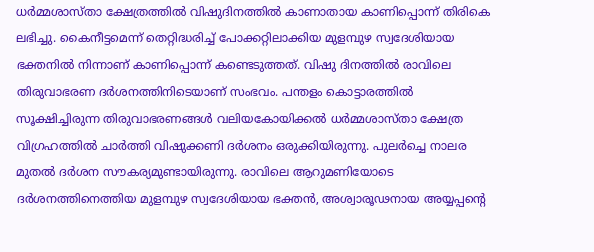ധർമ്മശാസ്താ ക്ഷേത്രത്തിൽ വിഷുദിനത്തിൽ കാണാതായ കാണിപ്പൊന്ന് തിരികെ ലഭിച്ചു. കൈനീട്ടമെന്ന് തെറ്റിദ്ധരിച്ച് പോക്കറ്റിലാക്കിയ മുളമ്പുഴ സ്വദേശിയായ ഭക്തനിൽ നിന്നാണ് കാണിപ്പൊന്ന് കണ്ടെടുത്തത്. വിഷു ദിനത്തിൽ രാവിലെ തിരുവാഭരണ ദർശനത്തിനിടെയാണ് സംഭവം. പന്തളം കൊട്ടാരത്തിൽ സൂക്ഷിച്ചിരുന്ന തിരുവാഭരണങ്ങൾ വലിയകോയിക്കൽ ധർമ്മശാസ്താ ക്ഷേത്ര വിഗ്രഹത്തിൽ ചാർത്തി വിഷുക്കണി ദർശനം ഒരുക്കിയിരുന്നു. പുലർച്ചെ നാലര മുതൽ ദർശന സൗകര്യമുണ്ടായിരുന്നു. രാവിലെ ആറുമണിയോടെ ദർശനത്തിനെത്തിയ മുളമ്പുഴ സ്വദേശിയായ ഭക്തൻ, അശ്വാരൂഢനായ അയ്യപ്പന്റെ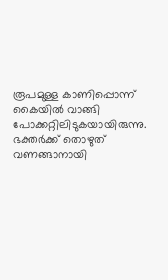രൂപമുള്ള കാണിപ്പൊന്ന് കൈയിൽ വാങ്ങി പോക്കറ്റിലിടുകയായിരുന്നു. ഭക്തർക്ക് തൊഴുത് വണങ്ങാനായി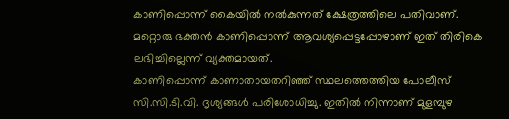കാണിപ്പൊന്ന് കൈയിൽ നൽകുന്നത് ക്ഷേത്രത്തിലെ പതിവാണ്. മറ്റൊരു ഭക്തൻ കാണിപ്പൊന്ന് ആവശ്യപ്പെട്ടപ്പോഴാണ് ഇത് തിരികെ ലഭിച്ചില്ലെന്ന് വ്യക്തമായത്.
കാണിപ്പൊന്ന് കാണാതായതറിഞ്ഞ് സ്ഥലത്തെത്തിയ പോലീസ് സി.സി.ടി.വി. ദൃശ്യങ്ങൾ പരിശോധിച്ചു. ഇതിൽ നിന്നാണ് മുളമ്പുഴ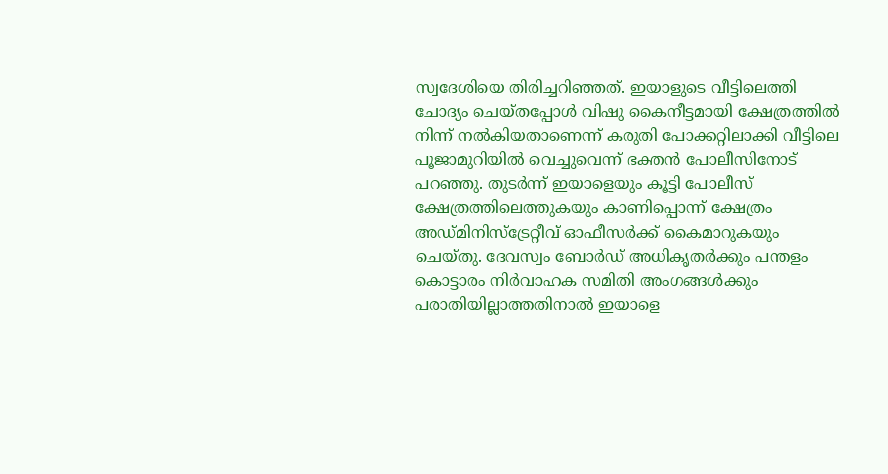സ്വദേശിയെ തിരിച്ചറിഞ്ഞത്. ഇയാളുടെ വീട്ടിലെത്തി ചോദ്യം ചെയ്തപ്പോൾ വിഷു കൈനീട്ടമായി ക്ഷേത്രത്തിൽ നിന്ന് നൽകിയതാണെന്ന് കരുതി പോക്കറ്റിലാക്കി വീട്ടിലെ പൂജാമുറിയിൽ വെച്ചുവെന്ന് ഭക്തൻ പോലീസിനോട് പറഞ്ഞു. തുടർന്ന് ഇയാളെയും കൂട്ടി പോലീസ് ക്ഷേത്രത്തിലെത്തുകയും കാണിപ്പൊന്ന് ക്ഷേത്രം അഡ്മിനിസ്ട്രേറ്റീവ് ഓഫീസർക്ക് കൈമാറുകയും ചെയ്തു. ദേവസ്വം ബോർഡ് അധികൃതർക്കും പന്തളം കൊട്ടാരം നിർവാഹക സമിതി അംഗങ്ങൾക്കും പരാതിയില്ലാത്തതിനാൽ ഇയാളെ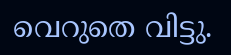വെറുതെ വിട്ടു.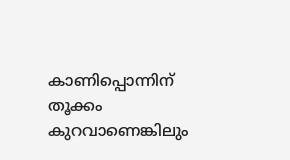കാണിപ്പൊന്നിന് തൂക്കം കുറവാണെങ്കിലും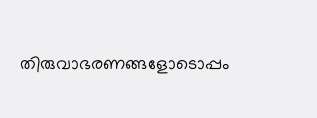തിരുവാഭരണങ്ങളോടൊപ്പം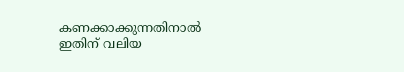കണക്കാക്കുന്നതിനാൽ ഇതിന് വലിയ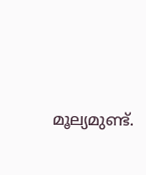മൂല്യമുണ്ട്.